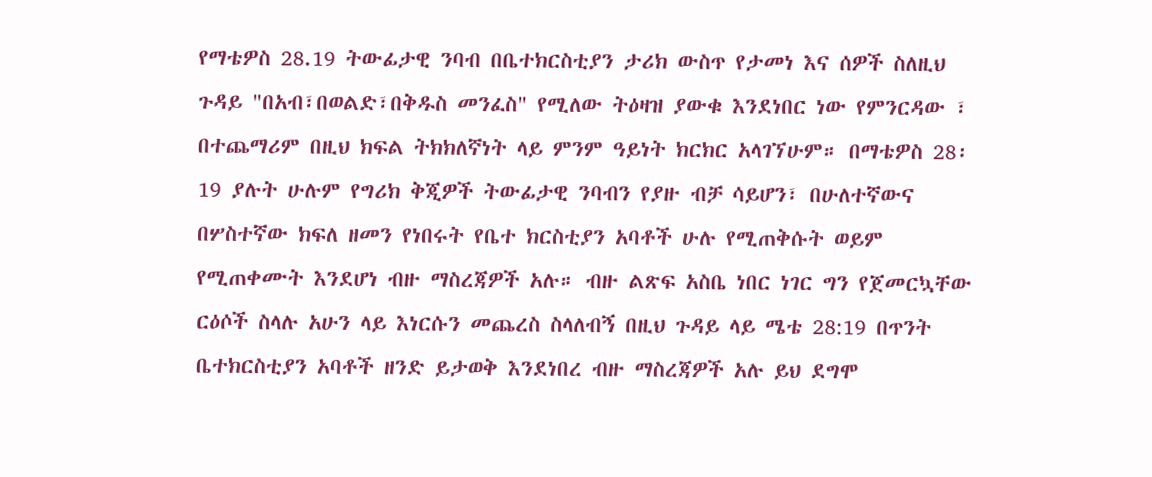የማቴዎስ 28.19 ትውፊታዊ ንባብ በቤተክርስቲያን ታሪክ ውስጥ የታመነ እና ሰዎች ስለዚህ ጉዳይ "በአብ፣በወልድ፣በቅዱስ መንፈስ" የሚለው ትዕዛዝ ያውቁ እንደነበር ነው የምንርዳው ፣ በተጨማሪም በዚህ ክፍል ትክክለኛነት ላይ ምንም ዓይነት ክርክር አላገኘሁም። በማቴዎስ 28፡19 ያሉት ሁሉም የግሪክ ቅጂዎች ትውፊታዊ ንባብን የያዙ ብቻ ሳይሆን፣ በሁለተኛውና በሦስተኛው ክፍለ ዘመን የነበሩት የቤተ ክርስቲያን አባቶች ሁሉ የሚጠቅሱት ወይም የሚጠቀሙት እንደሆነ ብዙ ማስረጃዎች አሉ። ብዙ ልጽፍ አስቤ ነበር ነገር ግን የጀመርኳቸው ርዕሶች ስላሉ አሁን ላይ እነርሱን መጨረስ ስላለብኝ በዚህ ጉዳይ ላይ ሜቴ 28:19 በጥንት ቤተክርስቲያን አባቶች ዘንድ ይታወቅ እንደነበረ ብዙ ማስረጃዎች አሉ ይህ ደግሞ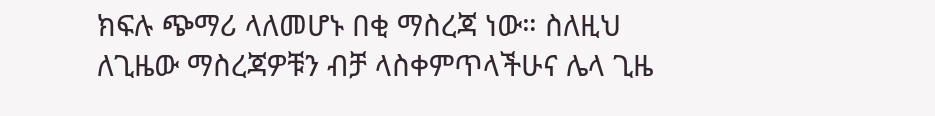ክፍሉ ጭማሪ ላለመሆኑ በቂ ማስረጃ ነው። ስለዚህ ለጊዜው ማስረጃዎቹን ብቻ ላስቀምጥላችሁና ሌላ ጊዜ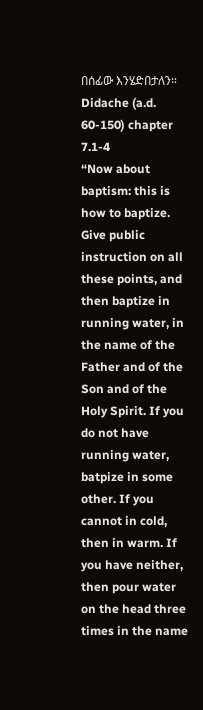በሰፊው እንሄድበታለን።
Didache (a.d. 60-150) chapter 7.1-4
“Now about baptism: this is how to baptize. Give public instruction on all these points, and then baptize in running water, in the name of the Father and of the Son and of the Holy Spirit. If you do not have running water, batpize in some other. If you cannot in cold, then in warm. If you have neither, then pour water on the head three times in the name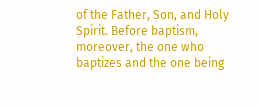of the Father, Son, and Holy Spirit. Before baptism, moreover, the one who baptizes and the one being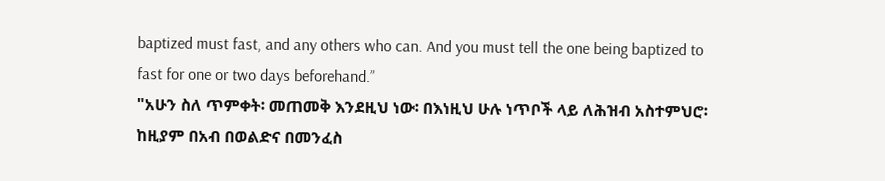baptized must fast, and any others who can. And you must tell the one being baptized to fast for one or two days beforehand.”
"አሁን ስለ ጥምቀት፡ መጠመቅ እንደዚህ ነው፡ በእነዚህ ሁሉ ነጥቦች ላይ ለሕዝብ አስተምህሮ፡ ከዚያም በአብ በወልድና በመንፈስ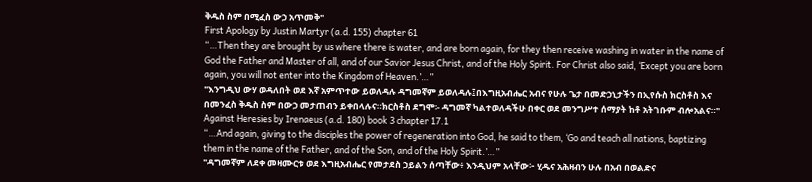ቅዱስ ስም በሚፈስ ውኃ አጥመቅ"
First Apology by Justin Martyr (a.d. 155) chapter 61
“…Then they are brought by us where there is water, and are born again, for they then receive washing in water in the name of God the Father and Master of all, and of our Savior Jesus Christ, and of the Holy Spirit. For Christ also said, ‘Except you are born again, you will not enter into the Kingdom of Heaven.’…”
"እንግዲህ ውሃ ወዳለበት ወደ እኛ አምጥተው ይወለዳሉ ዳግመኛም ይወለዳሉ፤በእግዚአብሔር አብና የሁሉ ጌታ በመድኃኒታችን በኢየሱስ ክርስቶስ እና በመንፈስ ቅዱስ ስም በውኃ መታጠብን ይቀበላሉና።ክርስቶስ ደግሞ፡- ዳግመኛ ካልተወለዳችሁ በቀር ወደ መንግሥተ ሰማያት ከቶ አትገቡም ብሎአልና።"
Against Heresies by Irenaeus (a.d. 180) book 3 chapter 17.1
“…And again, giving to the disciples the power of regeneration into God, he said to them, ‘Go and teach all nations, baptizing them in the name of the Father, and of the Son, and of the Holy Spirit.’…”
"ዳግመኛም ለደቀ መዛሙርቱ ወደ እግዚአብሔር የመታደስ ኃይልን ሰጣቸው፥ እንዲህም አላቸው፦ ሂዱና አሕዛብን ሁሉ በአብ በወልድና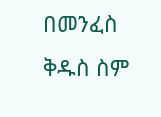በመንፈስ ቅዱስ ስም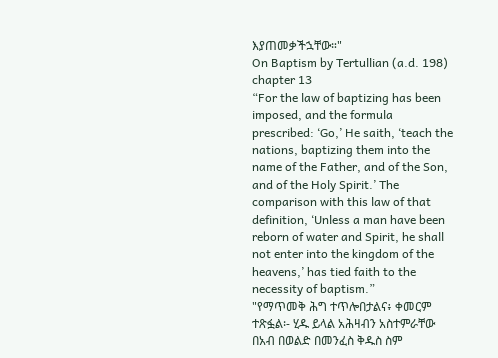እያጠመቃችኋቸው።"
On Baptism by Tertullian (a.d. 198) chapter 13
“For the law of baptizing has been imposed, and the formula prescribed: ‘Go,’ He saith, ‘teach the nations, baptizing them into the name of the Father, and of the Son, and of the Holy Spirit.’ The comparison with this law of that definition, ‘Unless a man have been reborn of water and Spirit, he shall not enter into the kingdom of the heavens,’ has tied faith to the necessity of baptism.”
"የማጥመቅ ሕግ ተጥሎበታልና፥ ቀመርም ተጽፏል፡- ሂዱ ይላል አሕዛብን አስተምራቸው በአብ በወልድ በመንፈስ ቅዱስ ስም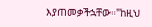እያጠመቃችኋቸው።"ከዚህ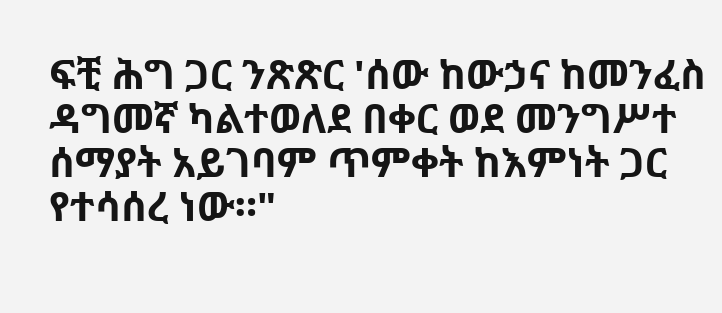ፍቺ ሕግ ጋር ንጽጽር 'ሰው ከውኃና ከመንፈስ ዳግመኛ ካልተወለደ በቀር ወደ መንግሥተ ሰማያት አይገባም ጥምቀት ከእምነት ጋር የተሳሰረ ነው።"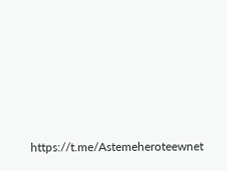https://t.me/Astemeheroteewnet